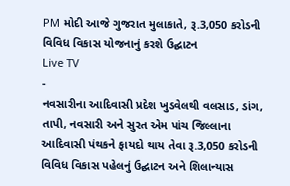PM મોદી આજે ગુજરાત મુલાકાતે, રૂ.3,050 કરોડની વિવિધ વિકાસ યોજનાનું કરશે ઉદ્ઘાટન
Live TV
-
નવસારીના આદિવાસી પ્રદેશ ખુડવેલથી વલસાડ, ડાંગ, તાપી, નવસારી અને સુરત એમ પાંચ જિલ્લાના આદિવાસી પંથકને ફાયદો થાય તેવા રૂ.3,050 કરોડની વિવિધ વિકાસ પહેલનું ઉદ્ઘાટન અને શિલાન્યાસ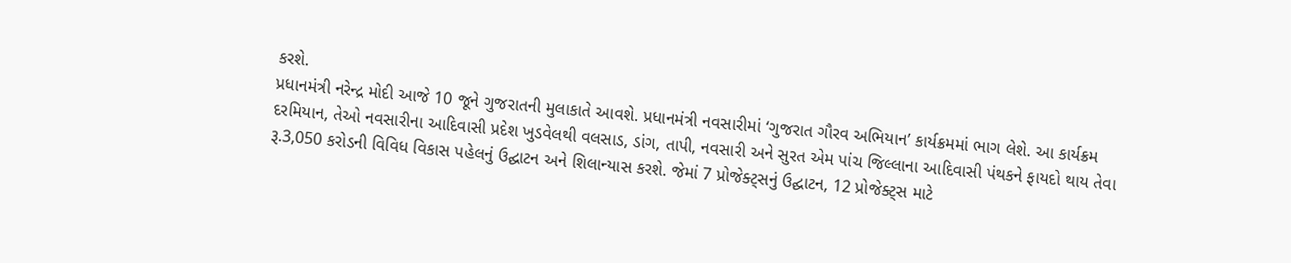કરશે.
પ્રધાનમંત્રી નરેન્દ્ર મોદી આજે 10 જૂને ગુજરાતની મુલાકાતે આવશે. પ્રધાનમંત્રી નવસારીમાં ‘ગુજરાત ગૌરવ અભિયાન’ કાર્યક્રમમાં ભાગ લેશે. આ કાર્યક્રમ દરમિયાન, તેઓ નવસારીના આદિવાસી પ્રદેશ ખુડવેલથી વલસાડ, ડાંગ, તાપી, નવસારી અને સુરત એમ પાંચ જિલ્લાના આદિવાસી પંથકને ફાયદો થાય તેવા રૂ.3,050 કરોડની વિવિધ વિકાસ પહેલનું ઉદ્ઘાટન અને શિલાન્યાસ કરશે. જેમાં 7 પ્રોજેક્ટ્સનું ઉદ્ઘાટન, 12 પ્રોજેક્ટ્સ માટે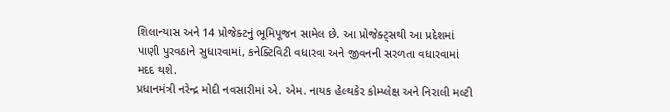શિલાન્યાસ અને 14 પ્રોજેક્ટનું ભૂમિપૂજન સામેલ છે. આ પ્રોજેક્ટ્સથી આ પ્રદેશમાં પાણી પુરવઠાને સુધારવામાં, કનેક્ટિવિટી વધારવા અને જીવનની સરળતા વધારવામાં મદદ થશે.
પ્રધાનમંત્રી નરેન્દ્ર મોદી નવસારીમાં એ. એમ. નાયક હેલ્થકેર કોમ્પ્લેક્ષ અને નિરાલી મલ્ટી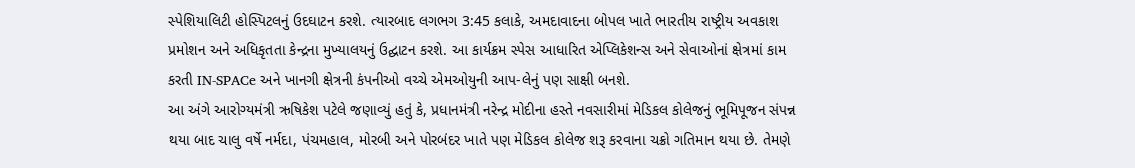સ્પેશિયાલિટી હોસ્પિટલનું ઉદઘાટન કરશે. ત્યારબાદ લગભગ 3:45 કલાકે, અમદાવાદના બોપલ ખાતે ભારતીય રાષ્ટ્રીય અવકાશ પ્રમોશન અને અધિકૃતતા કેન્દ્રના મુખ્યાલયનું ઉદ્ઘાટન કરશે. આ કાર્યક્રમ સ્પેસ આધારિત એપ્લિકેશન્સ અને સેવાઓનાં ક્ષેત્રમાં કામ કરતી IN-SPACe અને ખાનગી ક્ષેત્રની કંપનીઓ વચ્ચે એમઓયુની આપ-લેનું પણ સાક્ષી બનશે.
આ અંગે આરોગ્યમંત્રી ઋષિકેશ પટેલે જણાવ્યું હતું કે, પ્રધાનમંત્રી નરેન્દ્ર મોદીના હસ્તે નવસારીમાં મેડિકલ કોલેજનું ભૂમિપૂજન સંપન્ન થયા બાદ ચાલુ વર્ષે નર્મદા, પંચમહાલ, મોરબી અને પોરબંદર ખાતે પણ મેડિકલ કોલેજ શરૂ કરવાના ચક્રો ગતિમાન થયા છે. તેમણે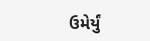ઉમેર્યું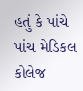હતું કે પાંચે પાંચ મેડિકલ કોલેજ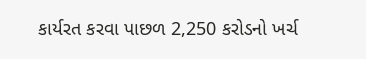કાર્યરત કરવા પાછળ 2,250 કરોડનો ખર્ચ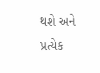થશે અને પ્રત્યેક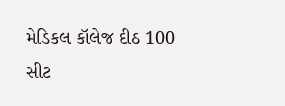મેડિકલ કૉલેજ દીઠ 100 સીટ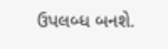ઉપલબ્ધ બનશે.